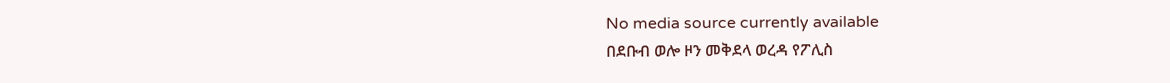No media source currently available
በደቡብ ወሎ ዞን መቅደላ ወረዳ የፖሊስ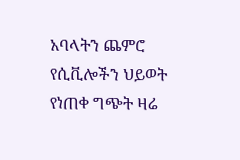አባላትን ጨምሮ የሲቪሎችን ህይወት የነጠቀ ግጭት ዛሬ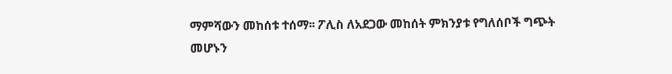ማምሻውን መከሰቱ ተሰማ፡፡ ፖሊስ ለአደጋው መከሰት ምክንያቱ የግለሰቦች ግጭት መሆኑን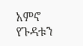አምኖ የጉዳቱን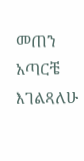መጠን አጣርቼ እገልጻለሁ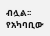ብሏል፡፡ የአካባቢው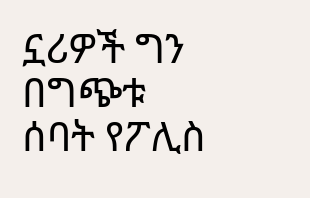ኗሪዎች ግን በግጭቱ ሰባት የፖሊስ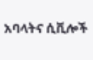አባላትና ሲቪሎች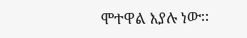ሞተዋል እያሉ ነው፡፡